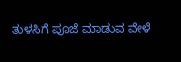ತುಳಸಿಗೆ ಪೂಜೆ ಮಾಡುವ ವೇಳೆ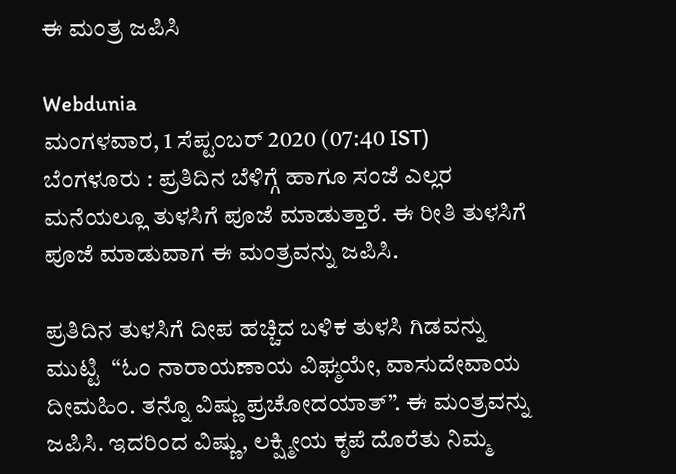ಈ ಮಂತ್ರ ಜಪಿಸಿ

Webdunia
ಮಂಗಳವಾರ, 1 ಸೆಪ್ಟಂಬರ್ 2020 (07:40 IST)
ಬೆಂಗಳೂರು : ಪ್ರತಿದಿನ ಬೆಳಿಗ್ಗೆ ಹಾಗೂ ಸಂಜೆ ಎಲ್ಲರ ಮನೆಯಲ್ಲೂ ತುಳಸಿಗೆ ಪೂಜೆ ಮಾಡುತ್ತಾರೆ. ಈ ರೀತಿ ತುಳಸಿಗೆ ಪೂಜೆ ಮಾಡುವಾಗ ಈ ಮಂತ್ರವನ್ನು ಜಪಿಸಿ.

ಪ್ರತಿದಿನ ತುಳಸಿಗೆ ದೀಪ ಹಚ್ಚಿದ ಬಳಿಕ ತುಳಸಿ ಗಿಡವನ್ನು ಮುಟ್ಟಿ  “ಓಂ ನಾರಾಯಣಾಯ ವಿಘ್ಮಯೇ, ವಾಸುದೇವಾಯ ದೀಮಹಿಂ. ತನ್ನೊ ವಿಷ್ಣು ಪ್ರಚೋದಯಾತ್”. ಈ ಮಂತ್ರವನ್ನು ಜಪಿಸಿ. ಇದರಿಂದ ವಿಷ್ಣು, ಲಕ್ಷ್ಮೀಯ ಕೃಪೆ ದೊರೆತು ನಿಮ್ಮ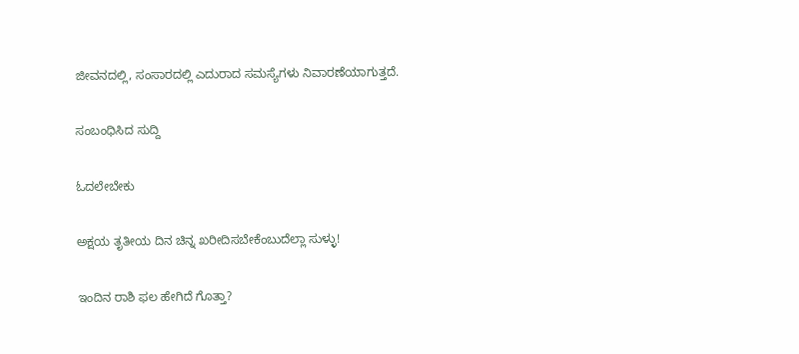ಜೀವನದಲ್ಲಿ, ಸಂಸಾರದಲ್ಲಿ ಎದುರಾದ ಸಮಸ್ಯೆಗಳು ನಿವಾರಣೆಯಾಗುತ್ತದೆ.

ಸಂಬಂಧಿಸಿದ ಸುದ್ದಿ

ಓದಲೇಬೇಕು

ಅಕ್ಷಯ ತೃತೀಯ ದಿನ ಚಿನ್ನ ಖರೀದಿಸಬೇಕೆಂಬುದೆಲ್ಲಾ ಸುಳ್ಳು!

ಇಂದಿನ ರಾಶಿ ಫಲ ಹೇಗಿದೆ ಗೊತ್ತಾ?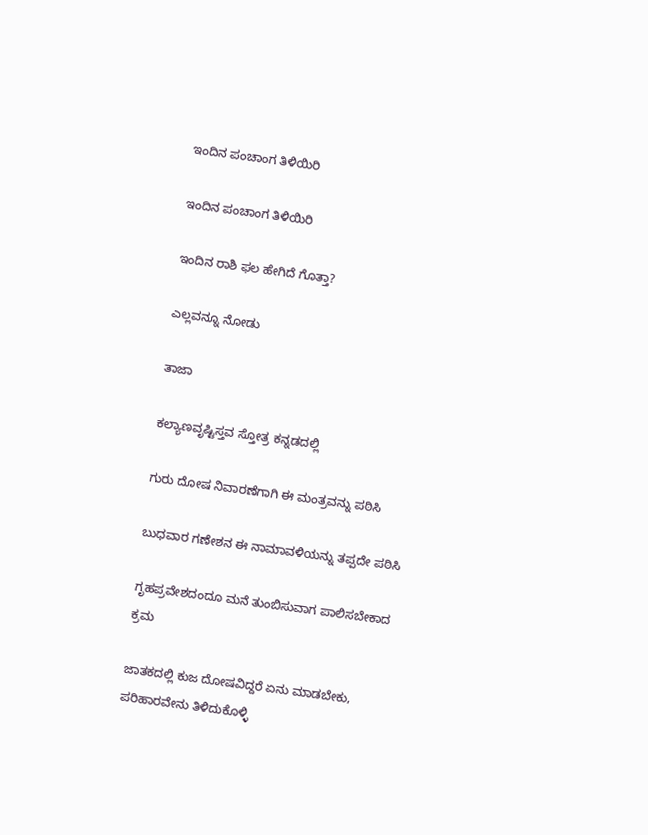ಇಂದಿನ ಪಂಚಾಂಗ ತಿಳಿಯಿರಿ

ಇಂದಿನ ಪಂಚಾಂಗ ತಿಳಿಯಿರಿ

ಇಂದಿನ ರಾಶಿ ಫಲ ಹೇಗಿದೆ ಗೊತ್ತಾ?

ಎಲ್ಲವನ್ನೂ ನೋಡು

ತಾಜಾ

ಕಲ್ಯಾಣವೃಷ್ಟಿಸ್ತವ ಸ್ತೋತ್ರ ಕನ್ನಡದಲ್ಲಿ

ಗುರು ದೋಷ ನಿವಾರಣೆಗಾಗಿ ಈ ಮಂತ್ರವನ್ನು ಪಠಿಸಿ

ಬುಧವಾರ ಗಣೇಶನ ಈ ನಾಮಾವಳಿಯನ್ನು ತಪ್ಪದೇ ಪಠಿಸಿ

ಗೃಹಪ್ರವೇಶದಂದೂ ಮನೆ ತುಂಬಿಸುವಾಗ ಪಾಲಿಸಬೇಕಾದ ಕ್ರಮ

ಜಾತಕದಲ್ಲಿ ಕುಜ ದೋಷವಿದ್ದರೆ ಏನು ಮಾಡಬೇಕು, ಪರಿಹಾರವೇನು ತಿಳಿದುಕೊಳ್ಳಿ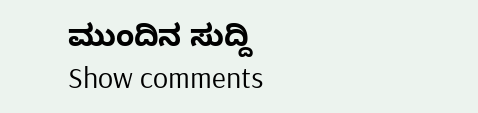ಮುಂದಿನ ಸುದ್ದಿ
Show comments